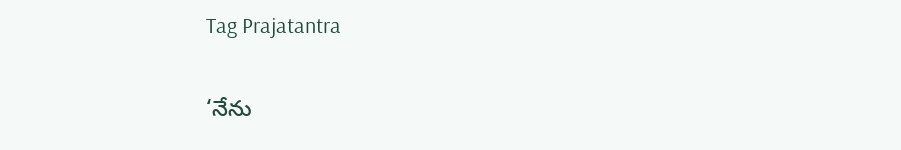Tag Prajatantra

‘నేను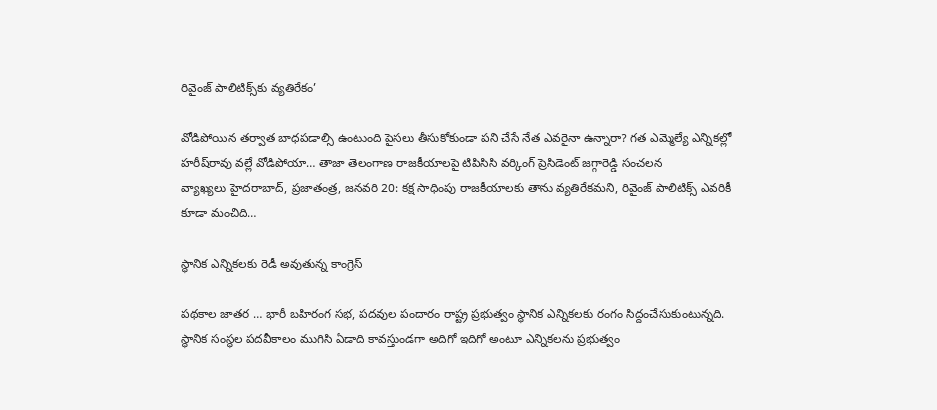రివైంజ్‌ ‌పాలిటిక్స్‌కు వ్యతిరేకం’

వోడిపోయిన తర్వాత బాధపడాల్సి ఉంటుంది పైసలు తీసుకోకుండా పని చేసే నేత ఎవరైనా ఉన్నారా? గత ఎమ్మెల్యే ఎన్నికల్లో హరీష్‌రావు వల్లే వోడిపోయా… తాజా తెలంగాణ రాజకీయాలపై టిపిసిసి వర్కింగ్‌ ‌ప్రెసిడెంట్‌ ‌జగ్గారెడ్డి సంచలన వ్యాఖ్యలు ‌హైదరాబాద్‌, ప్రజాతంత్ర, జనవరి 20: కక్ష సాధింపు రాజకీయాలకు తాను వ్యతిరేకమ‌ని, రివైంజ్‌ ‌పాలిటిక్స్ ఎవరికీ కూడా మంచిది…

స్థానిక ఎన్నికలకు రెడీ అవుతున్న కాంగ్రెస్‌

పథకాల జాతర … భారీ బహిరంగ సభ, పదవుల పందారం రాష్ట్ర ప్రభుత్వం స్థానిక ఎన్నికలకు రంగం సిద్దంచేసుకుంటున్నది. స్థానిక సంస్థల పదవీకాలం ముగిసి ఏడాది కావస్తుండగా అదిగో ఇదిగో అంటూ ఎన్నికలను ప్రభుత్వం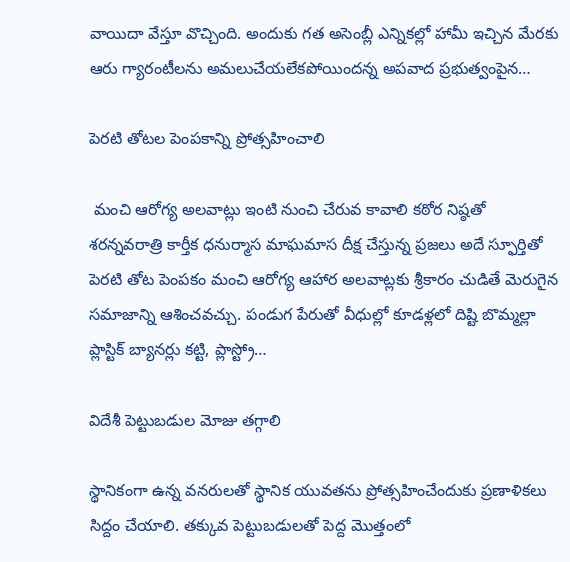వాయిదా వేస్తూ వొచ్చింది. అందుకు గత అసెంబ్లీ ఎన్నికల్లో హామీ ఇచ్చిన మేరకు ఆరు గ్యారంటీలను అమలుచేయలేకపోయిందన్న అపవాద ప్రభుత్వంపైన…

పెరటి తోటల పెంపకాన్ని ప్రోత్సహించాలి

 మంచి ఆరోగ్య అలవాట్లు ఇంటి నుంచి చేరువ కావాలి కఠోర నిష్ఠతో శరన్నవరాత్రి కార్తీక ధనుర్మాస మాఘమాస దీక్ష చేస్తున్న ప్రజలు అదే స్ఫూర్తితో పెరటి తోట పెంపకం మంచి ఆరోగ్య ఆహార అలవాట్లకు శ్రీకారం చుడితే మెరుగైన సమాజాన్ని ఆశించవచ్చు. పండుగ పేరుతో వీధుల్లో కూడళ్లలో దిష్టి బొమ్మల్లా ప్లాస్టిక్ బ్యానర్లు కట్టి, ప్లాస్ట్రో…

విదేశీ పెట్టుబడుల మోజు తగ్గాలి

స్థానికంగా ఉన్న వనరులతో స్థానిక యువతను ప్రోత్సహించేందుకు ప్రణాళికలు సిద్దం చేయాలి. తక్కువ పెట్టుబడులతో పెద్ద మొత్తంలో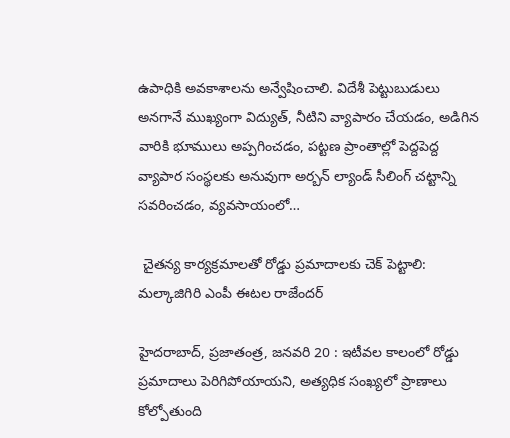ఉపాధికి అవకాశాలను అన్వేషించాలి. విదేశీ పెట్టుబుడులు అనగానే ముఖ్యంగా విద్యుత్‌, నీటిని వ్యాపారం చేయడం, అడిగిన వారికి భూములు అప్పగించడం, పట్టణ ప్రాంతాల్లో పెద్దపెద్ద వ్యాపార సంస్థలకు అనువుగా అర్బన్‌ ‌ల్యాండ్‌ ‌సీలింగ్‌ ‌చట్టాన్ని సవరించడం, వ్యవసాయంలో…

 చైత‌న్య కార్య‌క్ర‌మాల‌తో రోడ్డు ప్ర‌మాదాల‌కు చెక్ పెట్టాలి: మ‌ల్కాజిగిరి ఎంపీ ఈట‌ల రాజేంద‌ర్

హైద‌రాబాద్‌, ప్ర‌జాతంత్ర‌, జ‌న‌వ‌రి 20 : ఇటీవ‌ల కాలంలో రోడ్డు ప్ర‌మాదాలు పెరిగిపోయాయ‌ని, అత్యధిక సంఖ్య‌లో ప్రాణాలు కోల్పోతుంది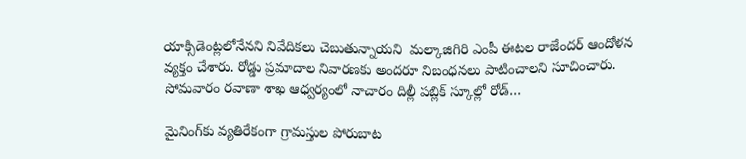యాక్సిడెంట్ల‌లోనేన‌ని నివేదిక‌లు చెబుతున్నాయ‌ని  మల్కాజిగిరి ఎంపీ ఈటల రాజేందర్ ఆందోళ‌న వ్య‌క్తం చేశారు. రోడ్డు ప్ర‌మాదాల నివార‌ణ‌కు అంద‌రూ నిబంధ‌న‌లు పాటించాల‌ని సూచించారు. సోమ‌వారం ర‌వాణా శాఖ ఆధ్వర్యంలో నాచారం దిల్లీ పబ్లిక్ స్కూల్లో రోడ్…

మైనింగ్‌కు వ్యతిరేకంగా గ్రామస్తుల పోరుబాట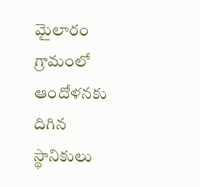మైలారం గ్రామంలో ఆందోళనకు దిగిన స్థానికులు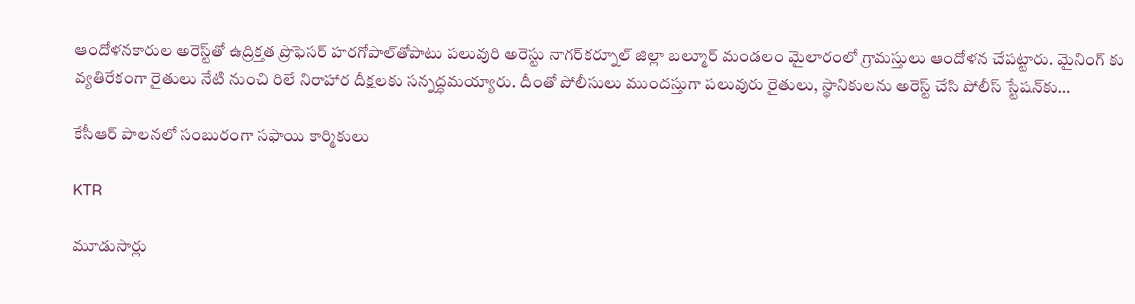ఆందోళనకారుల అరెస్ట్‌తో ఉద్రిక్తత ప్రొఫెసర్‌ హరగోపాల్‌తోపాటు పలువురి అరెస్టు నాగర్‌కర్నూల్‌ జిల్లా బల్మూర్‌ మండలం మైలారంలో గ్రామస్తులు ఆందోళన చేపట్టారు. మైనింగ్ కు వ్య‌తిరేకంగా రైతులు నేటి నుంచి రిలే నిరాహార దీక్షలకు సన్నద్ధమయ్యారు. దీంతో పోలీసులు ముందస్తుగా పలువురు రైతులు, స్థానికులను అరెస్ట్‌ చేసి పోలీస్‌ స్టేషన్‌కు…

కేసీఆర్‌ పాలనలో సంబురంగా సఫాయి కార్మికులు

KTR

మూడుసార్లు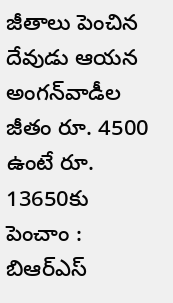జీతాలు పెంచిన దేవుడు ఆయ‌న‌ అంగన్‌వాడీల జీతం రూ. 4500 ఉంటే రూ. 13650కు పెంచాం : బిఆర్ఎస్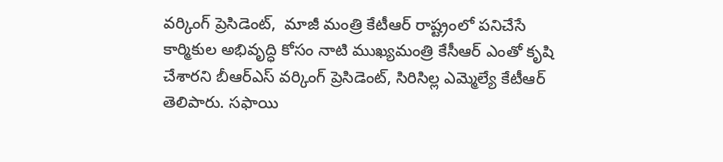వ‌ర్కింగ్ ప్రెసిడెంట్‌,  మాజీ మంత్రి కేటీఆర్‌ రాష్ట్రంలో పనిచేసే కార్మికుల అభివృద్ధి కోసం నాటి ముఖ్యమంత్రి కేసీఆర్‌ ఎంతో కృషి చేశారని బీఆర్‌ఎస్‌ వర్కింగ్‌ ప్రెసిడెంట్‌, సిరిసిల్ల ఎమ్మెల్యే కేటీఆర్‌ తెలిపారు. సఫాయి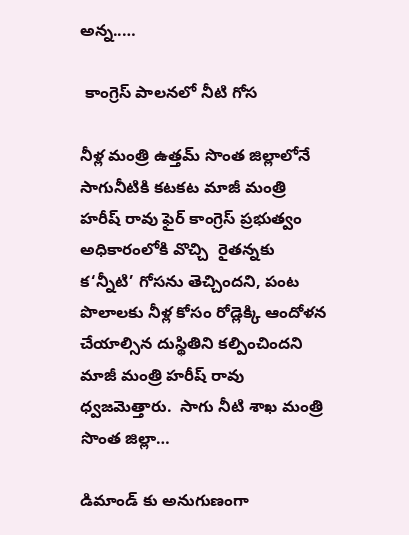అన్న..…

 కాంగ్రెస్ పాల‌నలో నీటి గోస‌

నీళ్ల మంత్రి ఉత్తమ్ సొంత జిల్లాలోనే సాగునీటికి కటకట మాజీ మంత్రి హరీష్ రావు ఫైర్ కాంగ్రెస్ ప్రభుత్వం అధికారంలోకి వొచ్చి  రైతన్నకు క‘న్నీటి’ గోసను తెచ్చిందని, పంట పొలాలకు నీళ్ల కోసం రోడ్లెక్కి ఆందోళన చేయాల్సిన దుస్థితిని కల్పించిందని మాజీ మంత్రి హరీష్ రావు ధ్వజమెత్తారు.  సాగు నీటి శాఖ మంత్రి సొంత జిల్లా…

డిమాండ్ కు అనుగుణంగా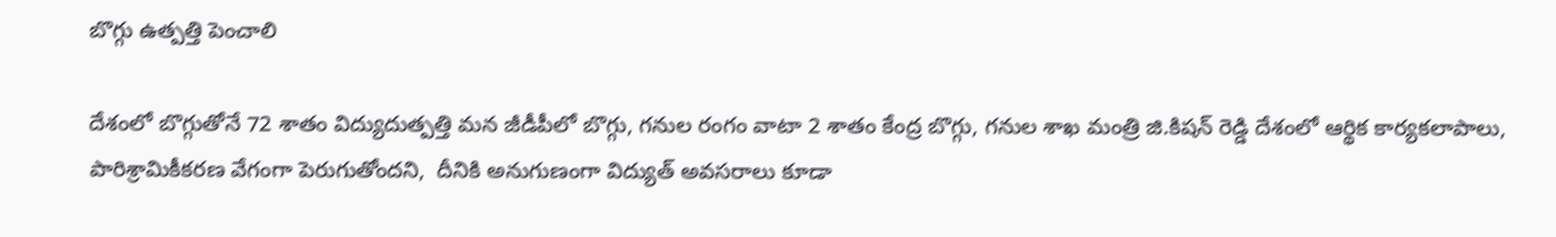బొగ్గు ఉత్పత్తి పెంచాలి

దేశంలో బొగ్గుతోనే 72 శాతం విద్యుదుత్పత్తి మన జీడీపీలో బొగ్గు, గనుల రంగం వాటా 2 శాతం కేంద్ర బొగ్గు, గనుల శాఖ మంత్రి జి.కిషన్ రెడ్డి దేశంలో ఆర్థిక కార్యకలాపాలు, పారిశ్రామికీకరణ వేగంగా పెరుగుతోందని,  దీనికి అనుగుణంగా విద్యుత్ అవసరాలు కూడా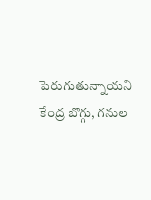పెరుగుతున్నాయని కేంద్ర బొగ్గు, గనుల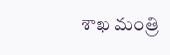శాఖ మంత్రి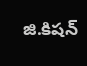జి.కిషన్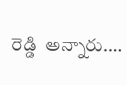రెడ్డి  అన్నారు.…